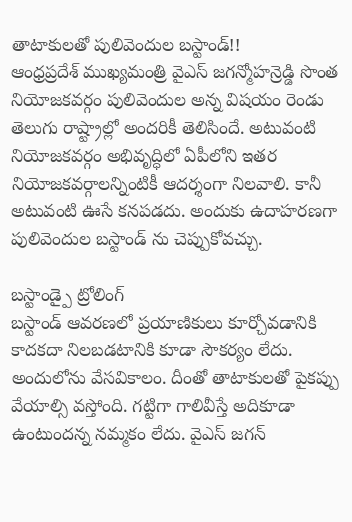తాటాకులతో పులివెందుల బస్టాండ్!!
ఆంధ్రప్రదేశ్ ముఖ్యమంత్రి వైఎస్ జగన్మోహన్రెడ్డి సొంత నియోజకవర్గం పులివెందుల అన్న విషయం రెండు తెలుగు రాష్ట్రాల్లో అందరికీ తెలిసిందే. అటువంటి నియోజకవర్గం అభివృద్ధిలో ఏపీలోని ఇతర నియోజకవర్గాలన్నింటికీ ఆదర్శంగా నిలవాలి. కానీ అటువంటి ఊసే కనపడదు. అందుకు ఉదాహరణగా పులివెందుల బస్టాండ్ ను చెప్పుకోవచ్చు.

బస్టాండ్పై ట్రోలింగ్
బస్టాండ్ ఆవరణలో ప్రయాణికులు కూర్చోవడానికి కాదకదా నిలబడటానికి కూడా సౌకర్యం లేదు. అందులోను వేసవికాలం. దీంతో తాటాకులతో పైకప్పు వేయాల్సి వస్తోంది. గట్టిగా గాలివీస్తే అదికూడా ఉంటుందన్న నమ్మకం లేదు. వైఎస్ జగన్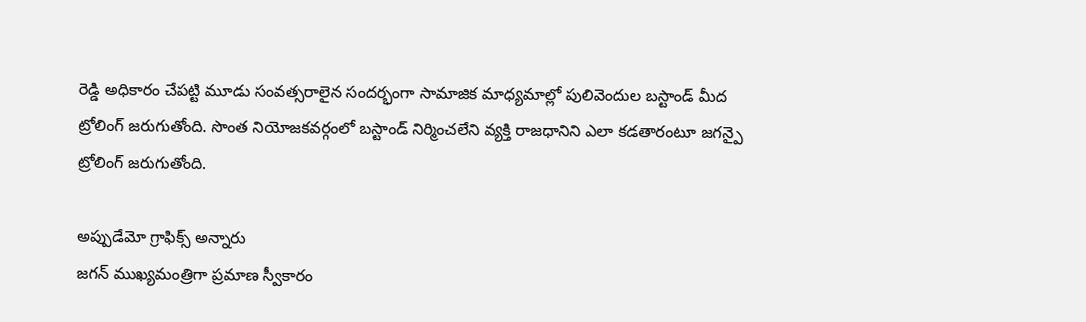రెడ్డి అధికారం చేపట్టి మూడు సంవత్సరాలైన సందర్భంగా సామాజిక మాధ్యమాల్లో పులివెందుల బస్టాండ్ మీద ట్రోలింగ్ జరుగుతోంది. సొంత నియోజకవర్గంలో బస్టాండ్ నిర్మించలేని వ్యక్తి రాజధానిని ఎలా కడతారంటూ జగన్పై ట్రోలింగ్ జరుగుతోంది.

అప్పుడేమో గ్రాఫిక్స్ అన్నారు
జగన్ ముఖ్యమంత్రిగా ప్రమాణ స్వీకారం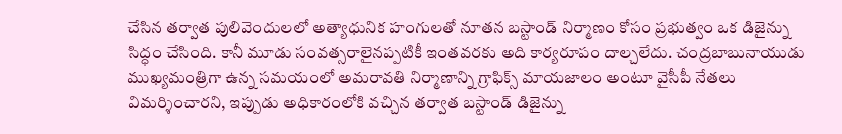చేసిన తర్వాత పులివెందులలో అత్యాధునిక హంగులతో నూతన బస్టాండ్ నిర్మాణం కోసం ప్రభుత్వం ఒక డిజైన్ను సిద్ధం చేసింది. కానీ మూడు సంవత్సరాలైనప్పటికీ ఇంతవరకు అది కార్యరూపం దాల్చలేదు. చంద్రబాబునాయుడు ముఖ్యమంత్రిగా ఉన్న సమయంలో అమరావతి నిర్మాణాన్ని గ్రాఫిక్స్ మాయజాలం అంటూ వైసీపీ నేతలు విమర్శించారని, ఇప్పుడు అధికారంలోకి వచ్చిన తర్వాత బస్టాండ్ డిజైన్ను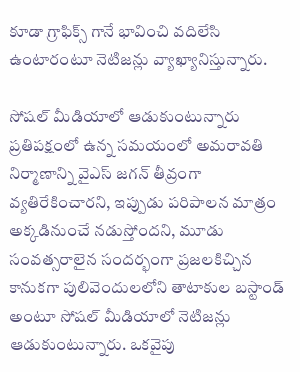కూడా గ్రాఫిక్స్ గానే భావించి వదిలేసి ఉంటారంటూ నెటిజన్లు వ్యాఖ్యానిస్తున్నారు.

సోషల్ మీడియాలో ఆడుకుంటున్నారు
ప్రతిపక్షంలో ఉన్న సమయంలో అమరావతి నిర్మాణాన్ని వైఎస్ జగన్ తీవ్రంగా వ్యతిరేకించారని, ఇప్పుడు పరిపాలన మాత్రం అక్కడినుంచే నడుస్తోందని, మూడు సంవత్సరాలైన సందర్భంగా ప్రజలకిచ్చిన కానుకగా పులివెందులలోని తాటాకుల బస్టాండ్ అంటూ సోషల్ మీడియాలో నెటిజన్లు ఆడుకుంటున్నారు. ఒకవైపు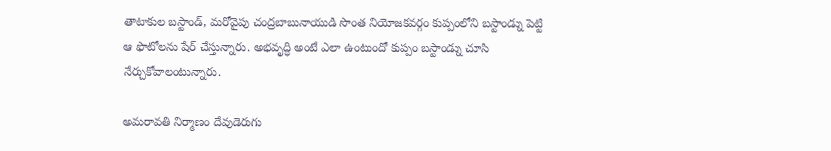తాటాకుల బస్టాండ్, మరోవైపు చంద్రబాబునాయుడి సొంత నియోజకవర్గం కుప్పంలోని బస్టాండ్ను పెట్టి ఆ ఫొటోలను షేర్ చేస్తున్నారు. అభవృద్ధి అంటే ఎలా ఉంటుందో కుప్పం బస్టాండ్ను చూసి నేర్చుకోవాలంటున్నారు.

అమరావతి నిర్మాణం దేవుడెరుగు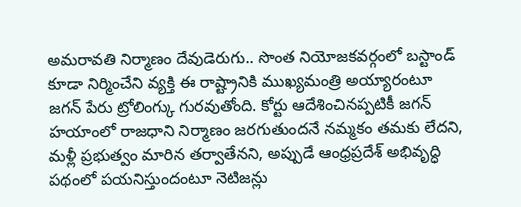అమరావతి నిర్మాణం దేవుడెరుగు.. సొంత నియోజకవర్గంలో బస్టాండ్ కూడా నిర్మించేని వ్యక్తి ఈ రాష్ట్రానికి ముఖ్యమంత్రి అయ్యారంటూ జగన్ పేరు ట్రోలింగ్కు గురవుతోంది. కోర్టు ఆదేశించినప్పటికీ జగన్ హయాంలో రాజధాని నిర్మాణం జరగుతుందనే నమ్మకం తమకు లేదని, మళ్లీ ప్రభుత్వం మారిన తర్వాతేనని, అప్పుడే ఆంధ్రప్రదేశ్ అభివృద్ధి పథంలో పయనిస్తుందంటూ నెటిజన్లు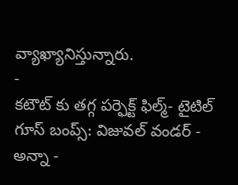వ్యాఖ్యానిస్తున్నారు.
-
కటౌట్ కు తగ్గ పర్ఫెక్ట్ ఫిల్మ్- టైటిల్ గూస్ బంప్స్: విజువల్ వండర్ -
అన్నా -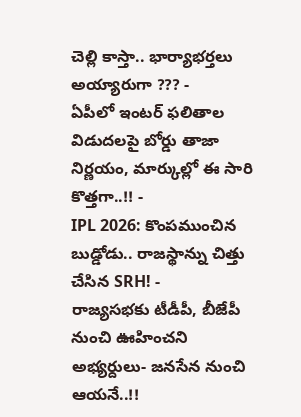చెల్లి కాస్తా.. భార్యాభర్తలు అయ్యారుగా ??? -
ఏపీలో ఇంటర్ ఫలితాల విడుదలపై బోర్డు తాజా నిర్ణయం, మార్కుల్లో ఈ సారి కొత్తగా..!! -
IPL 2026: కొంపముంచిన బుడ్డోడు.. రాజస్థాన్ను చిత్తు చేసిన SRH! -
రాజ్యసభకు టీడీపీ, బీజేపీ నుంచి ఊహించని అభ్యర్దులు- జనసేన నుంచి ఆయనే..!!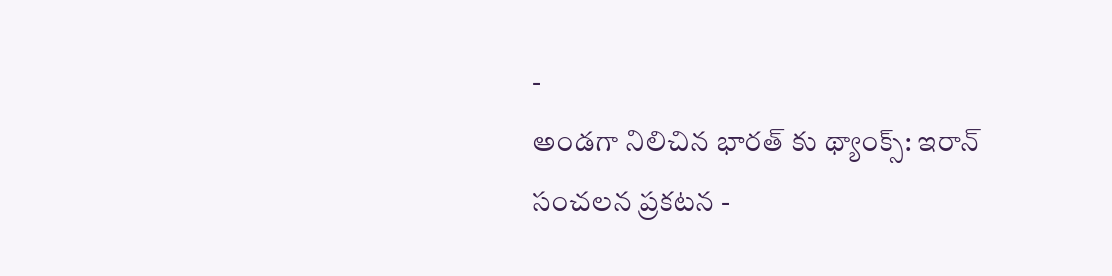-
అండగా నిలిచిన భారత్ కు థ్యాంక్స్: ఇరాన్ సంచలన ప్రకటన -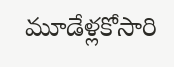మూడేళ్లకోసారి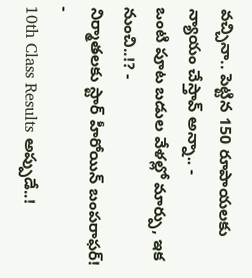వచ్చినా.. పెట్టిన 150 రూపాయలకు న్యాయం చేస్తావ్ అన్నా.. -
ఒంటి పూట బడుల వేళల్లో మార్పు, ఇక నుంచి..!? -
నిర్మాతలకు స్టార్ హీరోయిన్ బంపరాఫర్! -
10th Class Results అప్పుడే..!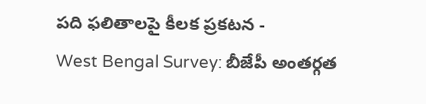పది ఫలితాలపై కీలక ప్రకటన -
West Bengal Survey: బీజేపీ అంతర్గత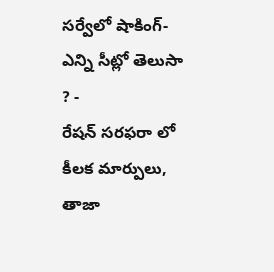సర్వేలో షాకింగ్- ఎన్ని సీట్లో తెలుసా ? -
రేషన్ సరఫరా లో కీలక మార్పులు, తాజా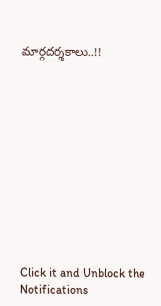మార్గదర్శకాలు..!!












Click it and Unblock the Notifications